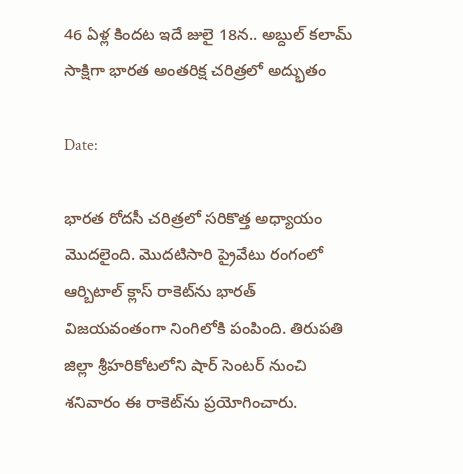46 ఏళ్ల కిందట ఇదే జులై 18న.. అబ్దుల్ కలామ్ సాక్షిగా భారత అంతరిక్ష చరిత్రలో అద్భుతం

Date:

భారత రోదసీ చరిత్రలో సరికొత్త అధ్యాయం మొదలైంది. మొదటిసారి ప్రైవేటు రంగంలో ఆర్బిటాల్‌ క్లాస్‌ రాకెట్‌‌ను భారత్ విజయవంతంగా నింగిలోకి పంపింది. తిరుపతి జిల్లా శ్రీహరికోటలోని షార్ సెంటర్ నుంచి శనివారం ఈ రాకెట్‌ను ప్రయోగించారు.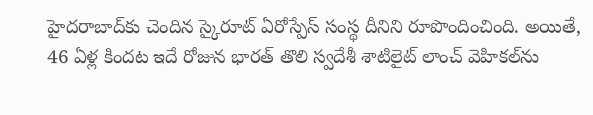హైదరాబాద్‌కు చెందిన స్కైరూట్ ఏరోస్పేస్ సంస్థ దీనిని రూపొందించింది. అయితే, 46 ఏళ్ల కిందట ఇదే రోజున భారత్ తొలి స్వదేశీ శాటిలైట్ లాంచ్ వెహికల్‌ను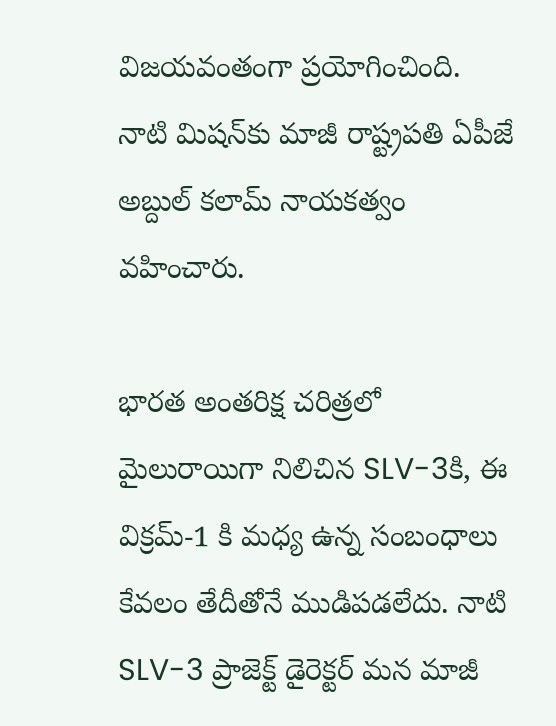విజయవంతంగా ప్రయోగించింది. నాటి మిషన్‌కు మాజీ రాష్ట్రపతి ఏపీజే అబ్దుల్ కలామ్ నాయకత్వం వహించారు.

భారత అంతరిక్ష చరిత్రలో మైలురాయిగా నిలిచిన SLV-3కి, ఈ విక్రమ్-1 కి మధ్య ఉన్న సంబంధాలు కేవలం తేదీతోనే ముడిపడలేదు. నాటి SLV-3 ప్రాజెక్ట్ డైరెక్టర్ మన మాజీ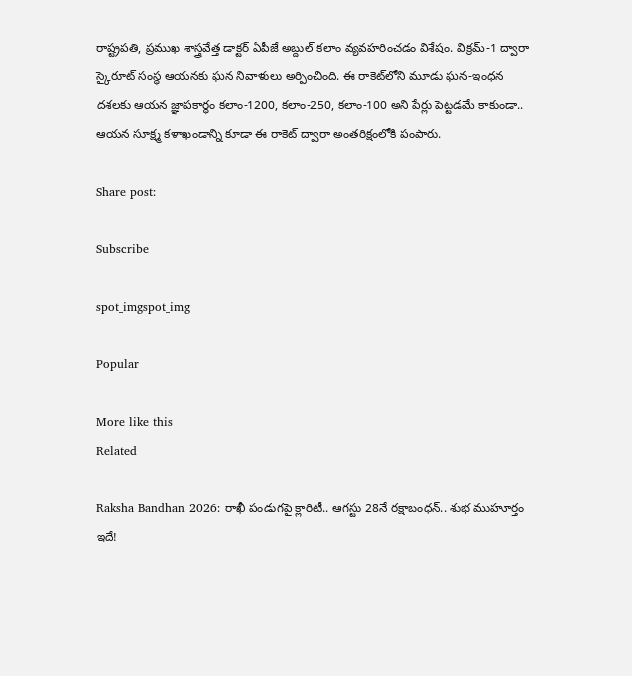రాష్ట్రపతి, ప్రముఖ శాస్త్రవేత్త డాక్టర్ ఏపీజే అబ్దుల్ కలాం వ్యవహరించడం విశేషం. విక్రమ్-1 ద్వారా స్కైరూట్ సంస్థ ఆయనకు ఘన నివాళులు అర్పించింది. ఈ రాకెట్‌లోని మూడు ఘన-ఇంధన దశలకు ఆయన జ్ఞాపకార్థం కలాం-1200, కలాం-250, కలాం-100 అని పేర్లు పెట్టడమే కాకుండా.. ఆయన సూక్ష్మ కళాఖండాన్ని కూడా ఈ రాకెట్ ద్వారా అంతరిక్షంలోకి పంపారు.

Share post:

Subscribe

spot_imgspot_img

Popular

More like this
Related

Raksha Bandhan 2026: రాఖీ పండుగపై క్లారిటీ.. ఆగస్టు 28నే రక్షాబంధన్‌.. శుభ ముహూర్తం ఇదే!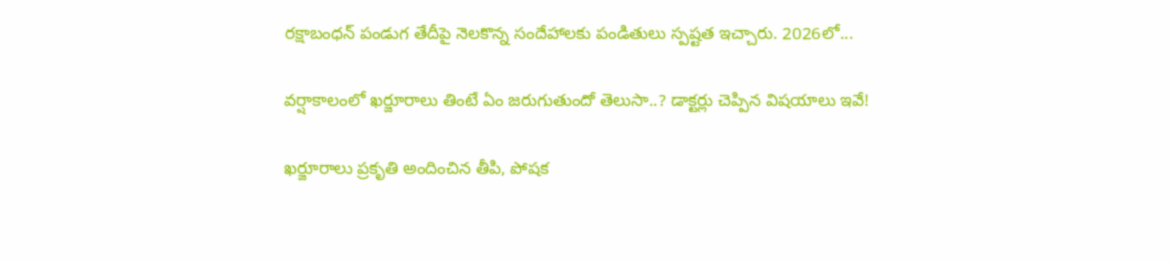రక్షాబంధన్‌ పండుగ తేదీపై నెలకొన్న సందేహాలకు పండితులు స్పష్టత ఇచ్చారు. 2026లో...

వర్షాకాలంలో ఖర్జూరాలు తింటే ఏం జరుగుతుందో తెలుసా..? డాక్టర్లు చెప్పిన విషయాలు ఇవే!

ఖర్జూరాలు ప్రకృతి అందించిన తీపి, పోషక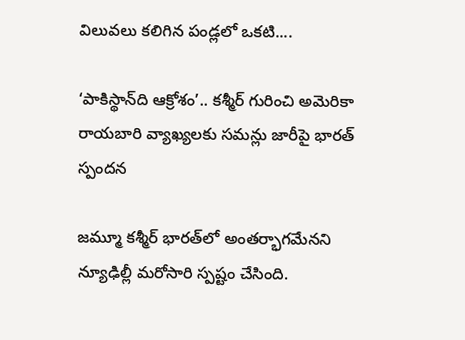విలువలు కలిగిన పండ్లలో ఒకటి....

‘పాకిస్థాన్‌ది ఆక్రోశం’.. కశ్మీర్‌ గురించి అమెరికా రాయబారి వ్యాఖ్యలకు సమన్లు జారీపై భారత్ స్పందన

జమ్మూ కశ్మీర్‌ భారత్‌లో అంతర్భాగమేనని న్యూఢిల్లీ మరోసారి స్పష్టం చేసింది.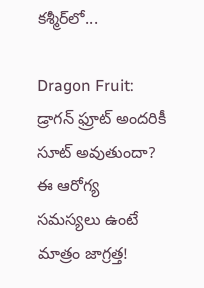కశ్మీర్‌లో...

Dragon Fruit: డ్రాగన్ ఫ్రూట్ అందరికీ సూట్ అవుతుందా? ఈ ఆరోగ్య సమస్యలు ఉంటే మాత్రం జాగ్రత్త!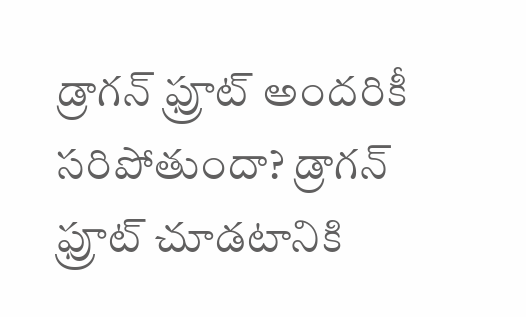డ్రాగన్ ఫ్రూట్ అందరికీ సరిపోతుందా? డ్రాగన్ ఫ్రూట్‌ చూడటానికి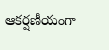ఆకర్షణీయంగా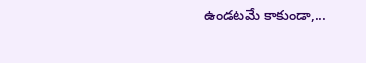ఉండటమే కాకుండా,...